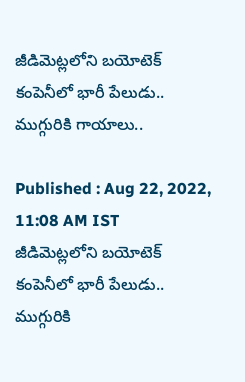జీడిమెట్లలోని బయోటెక్ కంపెనీలో భారీ పేలుడు.. ముగ్గురికి గాయాలు..

Published : Aug 22, 2022, 11:08 AM IST
జీడిమెట్లలోని బయోటెక్ కంపెనీలో భారీ పేలుడు.. ముగ్గురికి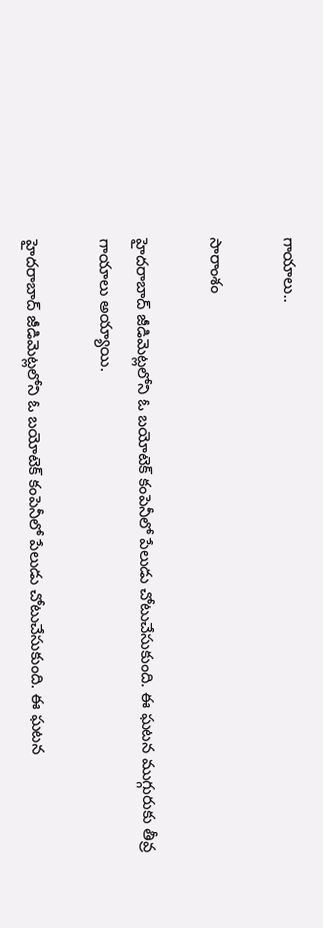గాయాలు..

సారాంశం

హైదరాబాద్‌‌ జీడిమెట్లలోని ఓ బయోటెక్ కంపెనీలో పేలుడు చోటుచేసుకుంది. ఈ ఘటన ముగ్గురుకు తీవ్ర గాయాలు అయ్యాయి.

హైదరాబాద్‌‌ జీడిమెట్లలోని ఓ బయోటెక్ కంపెనీలో పేలుడు చోటుచేసుకుంది. ఈ ఘటన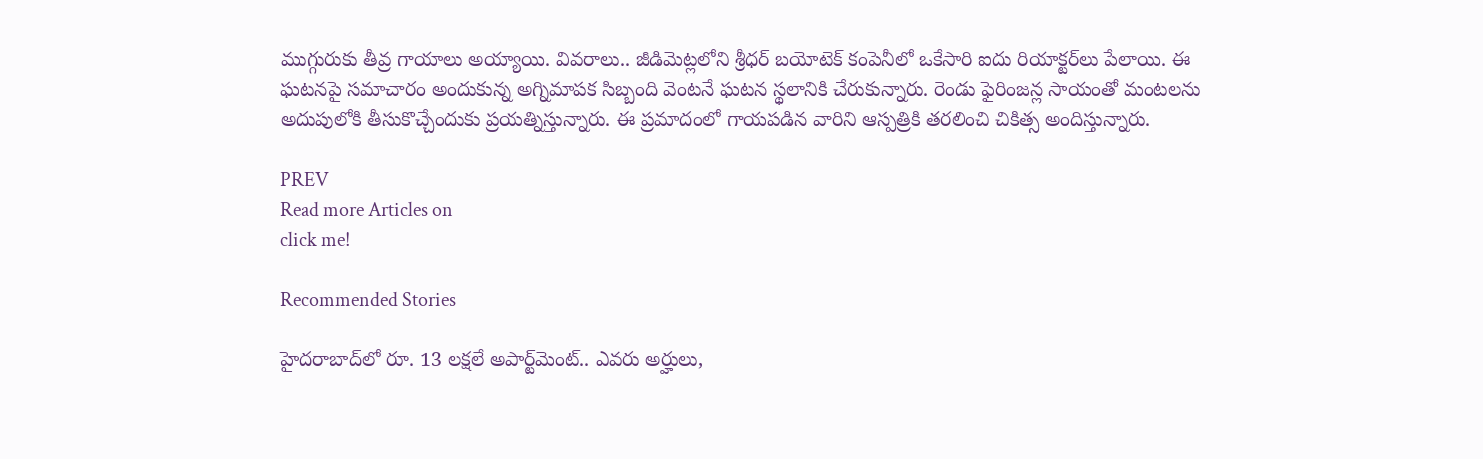ముగ్గురుకు తీవ్ర గాయాలు అయ్యాయి. వివరాలు.. జీడిమెట్లలోని శ్రీధర్ బయోటెక్ కంపెనీలో ఒకేసారి ఐదు రియాక్టర్‌లు పేలాయి. ఈ ఘటనపై సమాచారం అందుకున్న అగ్నిమాపక సిబ్బంది వెంటనే ఘటన స్థలానికి చేరుకున్నారు. రెండు ఫైరింజన్ల సాయంతో మంటలను అదుపులోకి తీసుకొచ్చేందుకు ప్రయత్నిస్తున్నారు. ఈ ప్రమాదంలో గాయపడిన వారిని ఆస్పత్రికి తరలించి చికిత్స అందిస్తున్నారు.

PREV
Read more Articles on
click me!

Recommended Stories

హైదరాబాద్‌లో రూ. 13 ల‌క్ష‌లే అపార్ట్‌మెంట్‌.. ఎవ‌రు అర్హులు,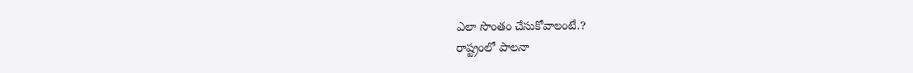ఎలా సొంతం చేసుకోవాలంటే.?
రాష్ట్రంలో పాలనా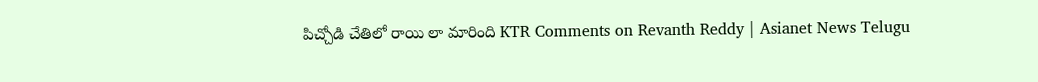పిచ్చోడి చేతిలో రాయి లా మారింది KTR Comments on Revanth Reddy | Asianet News Telugu